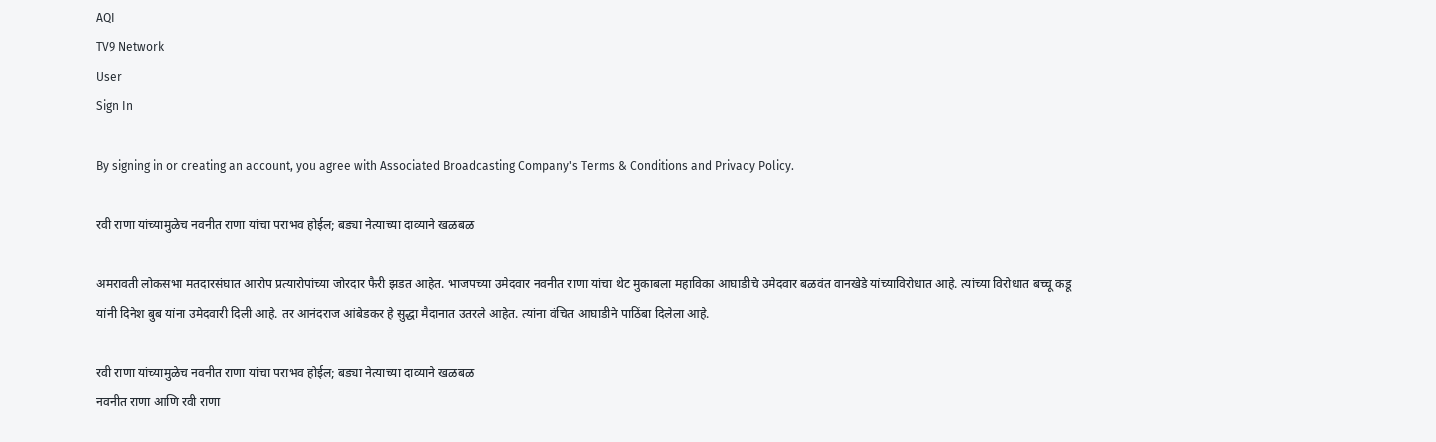AQI
TV9 Network
User
Sign In

By signing in or creating an account, you agree with Associated Broadcasting Company's Terms & Conditions and Privacy Policy.

रवी राणा यांच्यामुळेच नवनीत राणा यांचा पराभव होईल; बड्या नेत्याच्या दाव्याने खळबळ

अमरावती लोकसभा मतदारसंघात आरोप प्रत्यारोपांच्या जोरदार फैरी झडत आहेत. भाजपच्या उमेदवार नवनीत राणा यांचा थेट मुकाबला महाविका आघाडीचे उमेदवार बळवंत वानखेडे यांच्याविरोधात आहे. त्यांच्या विरोधात बच्चू कडू यांनी दिनेश बुब यांना उमेदवारी दिली आहे. तर आनंदराज आंबेडकर हे सुद्धा मैदानात उतरले आहेत. त्यांना वंचित आघाडीने पाठिंबा दिलेला आहे.

रवी राणा यांच्यामुळेच नवनीत राणा यांचा पराभव होईल; बड्या नेत्याच्या दाव्याने खळबळ
नवनीत राणा आणि रवी राणा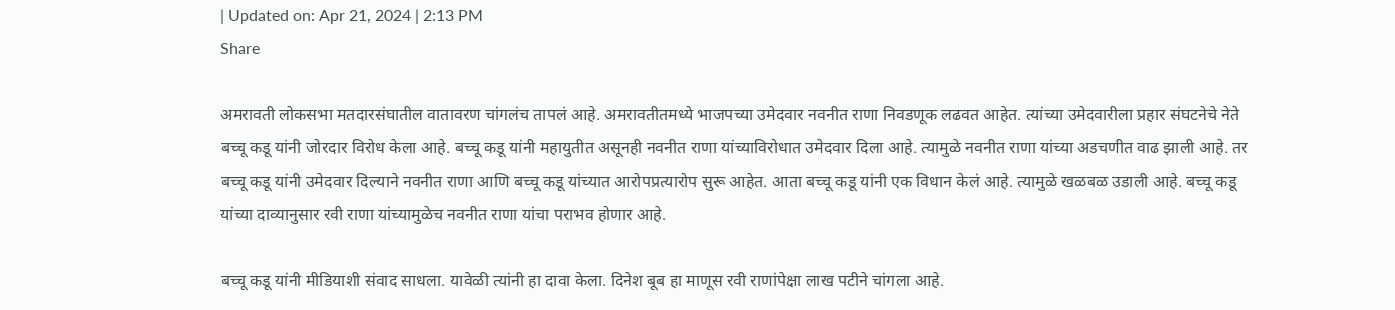| Updated on: Apr 21, 2024 | 2:13 PM
Share

अमरावती लोकसभा मतदारसंघातील वातावरण चांगलंच तापलं आहे. अमरावतीतमध्ये भाजपच्या उमेदवार नवनीत राणा निवडणूक लढवत आहेत. त्यांच्या उमेदवारीला प्रहार संघटनेचे नेते बच्चू कडू यांनी जोरदार विरोध केला आहे. बच्चू कडू यांनी महायुतीत असूनही नवनीत राणा यांच्याविरोधात उमेदवार दिला आहे. त्यामुळे नवनीत राणा यांच्या अडचणीत वाढ झाली आहे. तर बच्चू कडू यांनी उमेदवार दिल्याने नवनीत राणा आणि बच्चू कडू यांच्यात आरोपप्रत्यारोप सुरू आहेत. आता बच्चू कडू यांनी एक विधान केलं आहे. त्यामुळे खळबळ उडाली आहे. बच्चू कडू यांच्या दाव्यानुसार रवी राणा यांच्यामुळेच नवनीत राणा यांचा पराभव होणार आहे.

बच्चू कडू यांनी मीडियाशी संवाद साधला. यावेळी त्यांनी हा दावा केला. दिनेश बूब हा माणूस रवी राणांपेक्षा लाख पटीने चांगला आहे.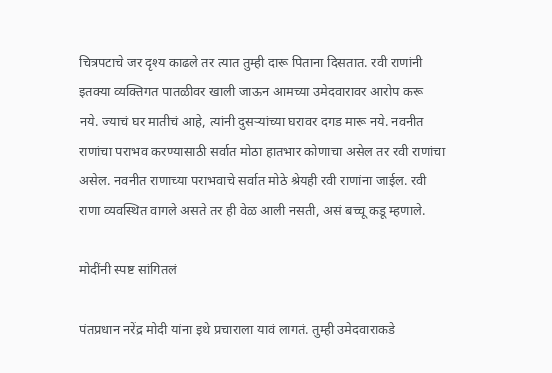चित्रपटाचे जर दृश्य काढले तर त्यात तुम्ही दारू पिताना दिसतात. रवी राणांनी इतक्या व्यक्तिगत पातळीवर खाली जाऊन आमच्या उमेदवारावर आरोप करू नये. ज्याचं घर मातीचं आहे, त्यांनी दुसऱ्यांच्या घरावर दगड मारू नये. नवनीत राणांचा पराभव करण्यासाठी सर्वात मोठा हातभार कोणाचा असेल तर रवी राणांचा असेल. नवनीत राणाच्या पराभवाचे सर्वात मोठे श्रेयही रवी राणांना जाईल. रवी राणा व्यवस्थित वागले असते तर ही वेळ आली नसती, असं बच्चू कडू म्हणाले.

मोदींनी स्पष्ट सांगितलं

पंतप्रधान नरेंद्र मोदी यांना इथे प्रचाराला यावं लागतं. तुम्ही उमेदवाराकडे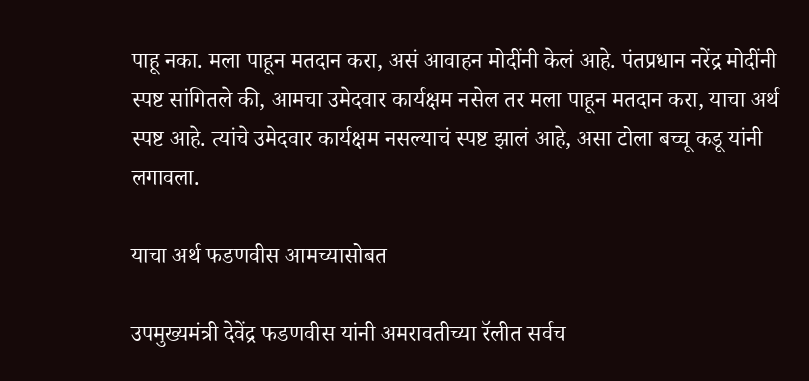पाहू नका. मला पाहून मतदान करा, असं आवाहन मोदींनी केलं आहे. पंतप्रधान नरेंद्र मोदींनी स्पष्ट सांगितले की, आमचा उमेदवार कार्यक्षम नसेल तर मला पाहून मतदान करा, याचा अर्थ स्पष्ट आहे. त्यांचे उमेदवार कार्यक्षम नसल्याचं स्पष्ट झालं आहे, असा टोला बच्चू कडू यांनी लगावला.

याचा अर्थ फडणवीस आमच्यासोबत

उपमुख्यमंत्री देवेंद्र फडणवीस यांनी अमरावतीच्या रॅलीत सर्वच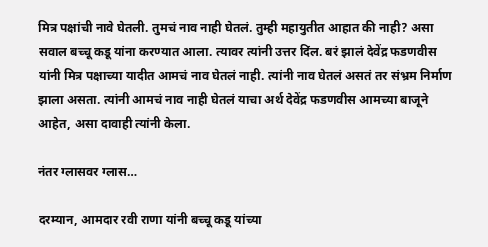मित्र पक्षांची नावे घेतली. तुमचं नाव नाही घेतलं. तुम्ही महायुतीत आहात की नाही? असा सवाल बच्चू कडू यांना करण्यात आला. त्यावर त्यांनी उत्तर दिंल. बरं झालं देवेंद्र फडणवीस यांनी मित्र पक्षाच्या यादीत आमचं नाव घेतलं नाही. त्यांनी नाव घेतलं असतं तर संभ्रम निर्माण झाला असता. त्यांनी आमचं नाव नाही घेतलं याचा अर्थ देवेंद्र फडणवीस आमच्या बाजूने आहेत, असा दावाही त्यांनी केला.

नंतर ग्लासवर ग्लास…

दरम्यान, आमदार रवी राणा यांनी बच्चू कडू यांच्या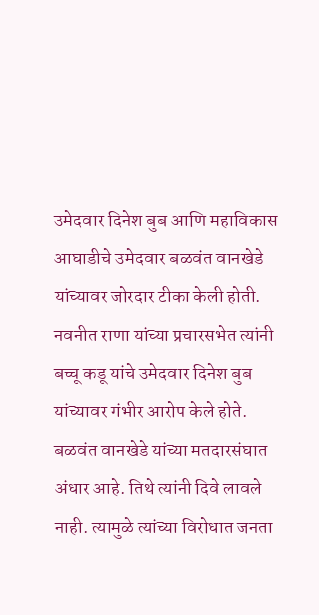उमेदवार दिनेश बुब आणि महाविकास आघाडीचे उमेदवार बळवंत वानखेडे यांच्यावर जोरदार टीका केली होती. नवनीत राणा यांच्या प्रचारसभेत त्यांनी बच्चू कडू यांचे उमेदवार दिनेश बुब यांच्यावर गंभीर आरोप केले होते. बळवंत वानखेडे यांच्या मतदारसंघात अंधार आहे. तिथे त्यांनी दिवे लावले नाही. त्यामुळे त्यांच्या विरोधात जनता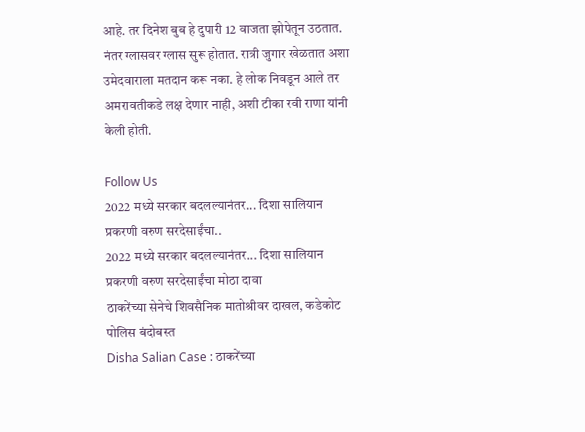आहे. तर दिनेश बुब हे दुपारी 12 वाजता झोपेतून उठतात. नंतर ग्लासवर ग्लास सुरू होतात. रात्री जुगार खेळतात अशा उमेदवाराला मतदान करू नका. हे लोक निवडून आले तर अमरावतीकडे लक्ष देणार नाही, अशी टीका रवी राणा यांनी केली होती.

Follow Us
2022 मध्ये सरकार बदलल्यानंतर... दिशा सालियान प्रकरणी वरुण सरदेसाईंचा..
2022 मध्ये सरकार बदलल्यानंतर... दिशा सालियान प्रकरणी वरुण सरदेसाईंचा मोठा दावा
ठाकरेंच्या सेनेचे शिवसैनिक मातोश्रीवर दाखल, कडेकोट पोलिस बंदोबस्त
Disha Salian Case : ठाकरेंच्या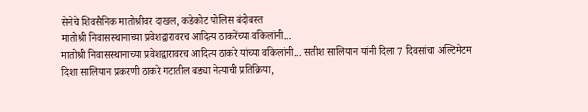सेनेचे शिवसैनिक मातोश्रीवर दाखल, कडेकोट पोलिस बंदोबस्त
मातोश्री निवासस्थानाच्या प्रवेशद्वारावरच आदित्य ठाकरेंच्या वकिलांनी...
मातोश्री निवासस्थानाच्या प्रवेशद्वारावरच आदित्य ठाकरे यांच्या वकिलांनी... सतीश सालियान यांनी दिला 7 दिवसांचा अल्टिमेटम
दिशा सालियान प्रकरणी ठाकरे गटातील बड्या नेत्याची प्रतिक्रिया,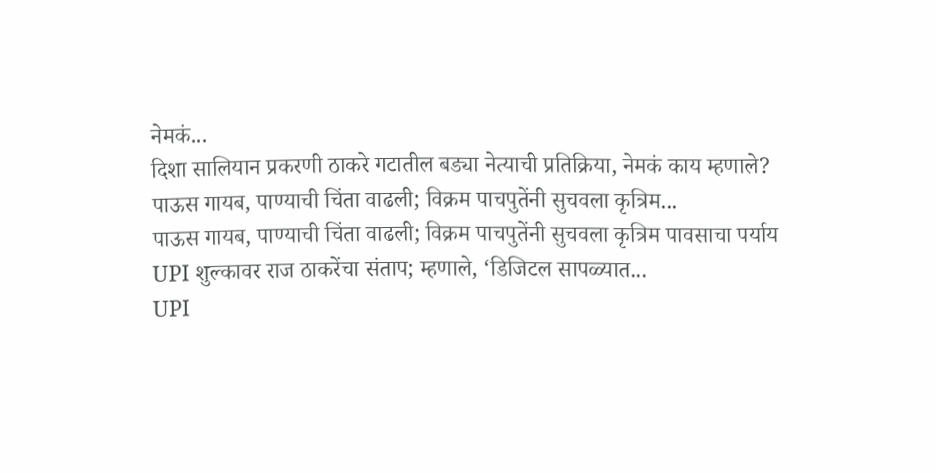नेमकं...
दिशा सालियान प्रकरणी ठाकरे गटातील बड्या नेत्याची प्रतिक्रिया, नेमकं काय म्हणाले?
पाऊस गायब, पाण्याची चिंता वाढली; विक्रम पाचपुतेंनी सुचवला कृत्रिम...
पाऊस गायब, पाण्याची चिंता वाढली; विक्रम पाचपुतेंनी सुचवला कृत्रिम पावसाचा पर्याय
UPI शुल्कावर राज ठाकरेंचा संताप; म्हणाले, ‘डिजिटल सापळ्यात...
UPI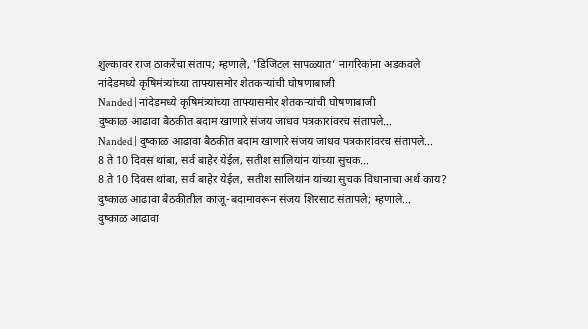शुल्कावर राज ठाकरेंचा संताप; म्हणाले, 'डिजिटल सापळ्यात’ नागरिकांना अडकवले
नांदेडमध्ये कृषिमंत्र्यांच्या ताफ्यासमोर शेतकऱ्यांची घोषणाबाजी
Nanded | नांदेडमध्ये कृषिमंत्र्यांच्या ताफ्यासमोर शेतकऱ्यांची घोषणाबाजी
दुष्काळ आढावा बैठकीत बदाम खाणारे संजय जाधव पत्रकारांवरच संतापले...
Nanded | दुष्काळ आढावा बैठकीत बदाम खाणारे संजय जाधव पत्रकारांवरच संतापले...
8 ते 10 दिवस थांबा, सर्व बाहेर येईल, सतीश सालियांन यांच्या सुचक...
8 ते 10 दिवस थांबा, सर्व बाहेर येईल, सतीश सालियांन यांच्या सुचक विधानाचा अर्थ काय?
दुष्काळ आढावा बैठकीतील काजू-बदामावरून संजय शिरसाट संतापले; म्हणाले...
दुष्काळ आढावा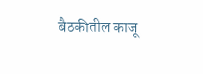बैठकीतील काजू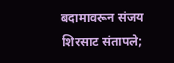बदामावरून संजय शिरसाट संतापले;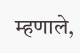म्हणाले,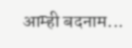आम्ही बदनाम...